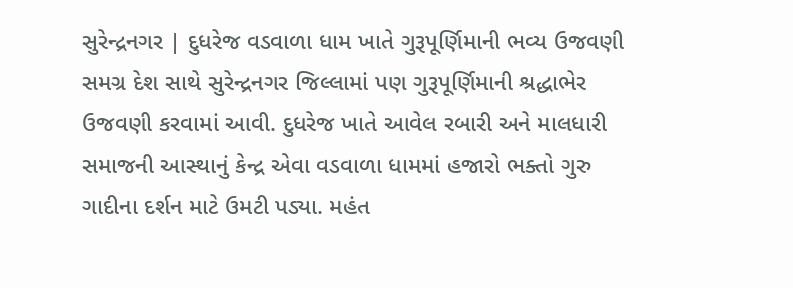સુરેન્દ્રનગર | દુધરેજ વડવાળા ધામ ખાતે ગુરૂપૂર્ણિમાની ભવ્ય ઉજવણી
સમગ્ર દેશ સાથે સુરેન્દ્રનગર જિલ્લામાં પણ ગુરૂપૂર્ણિમાની શ્રદ્ધાભેર ઉજવણી કરવામાં આવી. દુધરેજ ખાતે આવેલ રબારી અને માલધારી સમાજની આસ્થાનું કેન્દ્ર એવા વડવાળા ધામમાં હજારો ભક્તો ગુરુ ગાદીના દર્શન માટે ઉમટી પડ્યા. મહંત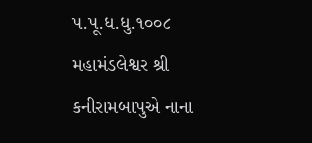પ.પૂ.ધ.ધુ.૧૦૦૮ મહામંડલેશ્વર શ્રી કનીરામબાપુએ નાના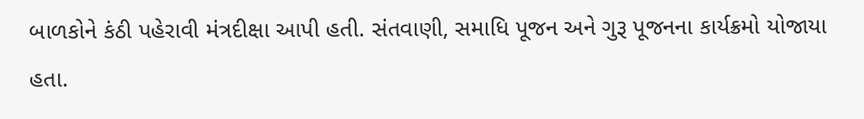બાળકોને કંઠી પહેરાવી મંત્રદીક્ષા આપી હતી. સંતવાણી, સમાધિ પૂજન અને ગુરૂ પૂજનના કાર્યક્રમો યોજાયા હતા.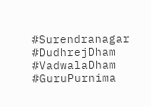#Surendranagar #DudhrejDham #VadwalaDham #GuruPurnima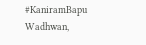#KaniramBapu
Wadhwan,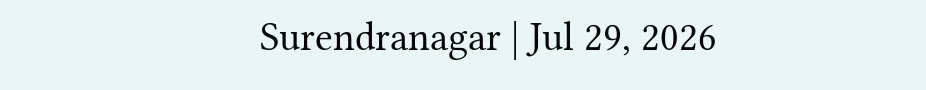Surendranagar | Jul 29, 2026